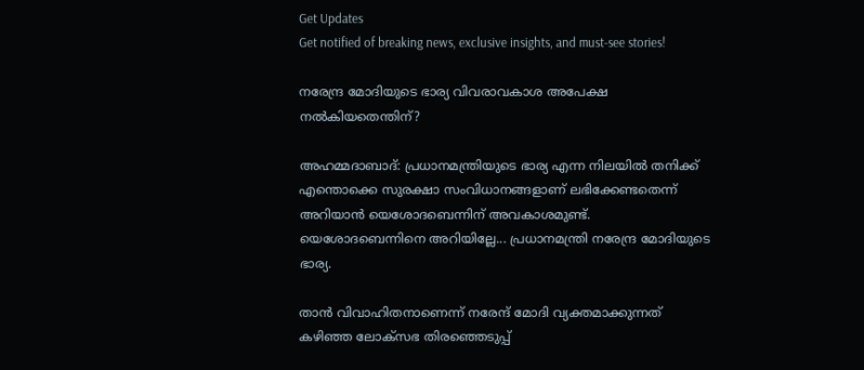Get Updates
Get notified of breaking news, exclusive insights, and must-see stories!

നരേന്ദ്ര മോദിയുടെ ഭാര്യ വിവരാവകാശ അപേക്ഷ നല്‍കിയതെന്തിന്?

അഹമ്മദാബാദ്: പ്രധാനമന്ത്രിയുടെ ഭാര്യ എന്ന നിലയില്‍ തനിക്ക് എന്തൊക്കെ സുരക്ഷാ സംവിധാനങ്ങളാണ് ലഭിക്കേണ്ടതെന്ന് അറിയാന്‍ യെശോദബെന്നിന് അവകാശമുണ്ട്. യെശോദബെന്നിനെ അറിയില്ലേ... പ്രധാനമന്ത്രി നരേന്ദ്ര മോദിയുടെ ഭാര്യ.

താന്‍ വിവാഹിതനാണെന്ന് നരേന്ദ് മോദി വ്യക്തമാക്കുന്നത് കഴിഞ്ഞ ലോക്‌സഭ തിരഞ്ഞെടുപ്പ്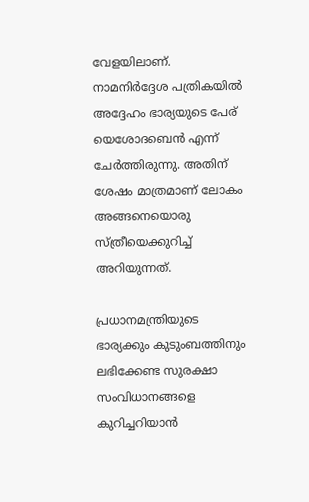വേളയിലാണ്. നാമനിര്‍ദ്ദേശ പത്രികയില്‍ അദ്ദേഹം ഭാര്യയുടെ പേര് യെശോദബെന്‍ എന്ന് ചേര്‍ത്തിരുന്നു. അതിന് ശേഷം മാത്രമാണ് ലോകം അങ്ങനെയൊരു സ്ത്രീയെക്കുറിച്ച് അറിയുന്നത്.

പ്രധാനമന്ത്രിയുടെ ഭാര്യക്കും കുടുംബത്തിനും ലഭിക്കേണ്ട സുരക്ഷാ സംവിധാനങ്ങളെ കുറിച്ചറിയാന്‍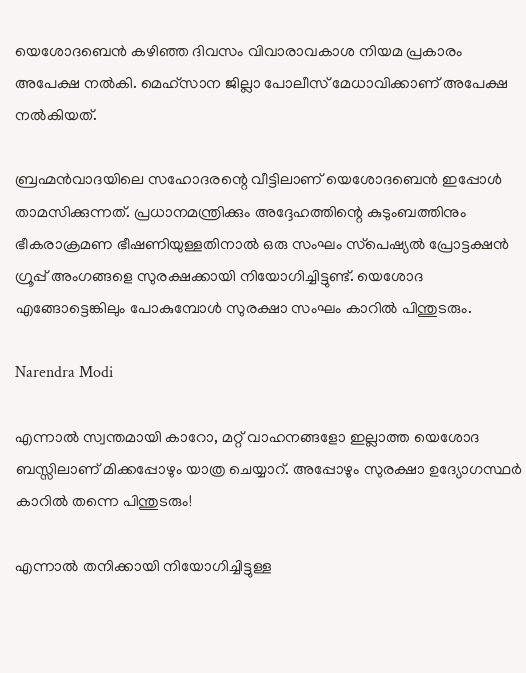യെശോദബെന്‍ കഴിഞ്ഞ ദിവസം വിവാരാവകാശ നിയമ പ്രകാരം അപേക്ഷ നല്‍കി. മെഹ്‌സാന ജില്ലാ പോലീസ് മേധാവിക്കാണ് അപേക്ഷ നല്‍കിയത്.

ബ്രഹ്മന്‍വാദയിലെ സഹോദരന്റെ വീട്ടിലാണ് യെശോദബെന്‍ ഇപ്പോള്‍ താമസിക്കുന്നത്. പ്രധാനമന്ത്രിക്കും അദ്ദേഹത്തിന്റെ കുടുംബത്തിനും ഭീകരാക്രമണ ഭീഷണിയുള്ളതിനാല്‍ ഒരു സംഘം സ്‌പെഷ്യല്‍ പ്രോട്ടക്ഷന്‍ ഗ്രൂപ്പ് അംഗങ്ങളെ സുരക്ഷക്കായി നിയോഗിച്ചിട്ടുണ്ട്. യെശോദ എങ്ങോട്ടെങ്കിലും പോകുമ്പോള്‍ സുരക്ഷാ സംഘം കാറില്‍ പിന്തുടരും.

Narendra Modi

എന്നാല്‍ സ്വന്തമായി കാറോ, മറ്റ് വാഹനങ്ങളോ ഇല്ലാത്ത യെശോദ ബസ്സിലാണ് മിക്കപ്പോഴും യാത്ര ചെയ്യാറ്. അപ്പോഴും സുരക്ഷാ ഉദ്യോഗസ്ഥര്‍ കാറില്‍ തന്നെ പിന്തുടരും!

എന്നാല്‍ തനിക്കായി നിയോഗിച്ചിട്ടുള്ള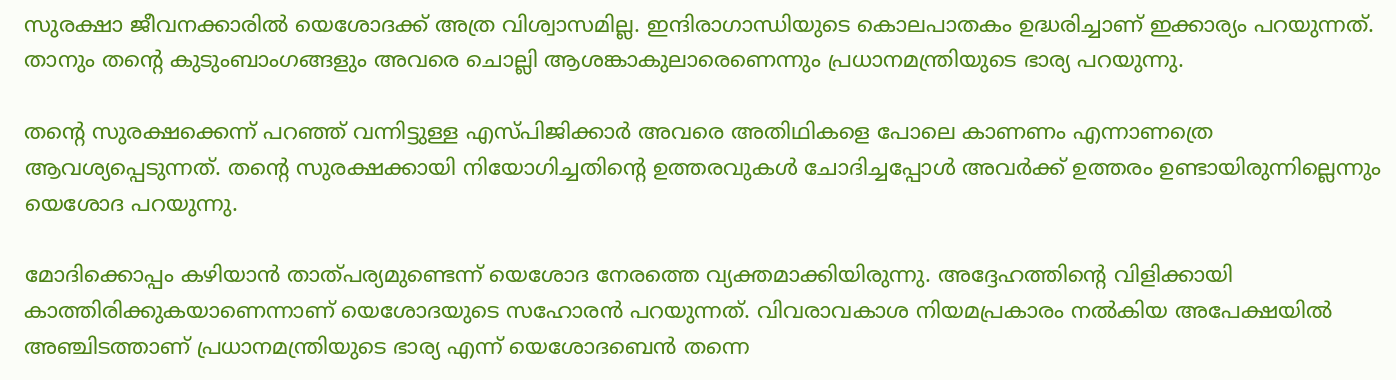സുരക്ഷാ ജീവനക്കാരില്‍ യെശോദക്ക് അത്ര വിശ്വാസമില്ല. ഇന്ദിരാഗാന്ധിയുടെ കൊലപാതകം ഉദ്ധരിച്ചാണ് ഇക്കാര്യം പറയുന്നത്. താനും തന്റെ കുടുംബാംഗങ്ങളും അവരെ ചൊല്ലി ആശങ്കാകുലാരെണെന്നും പ്രധാനമന്ത്രിയുടെ ഭാര്യ പറയുന്നു.

തന്റെ സുരക്ഷക്കെന്ന് പറഞ്ഞ് വന്നിട്ടുള്ള എസ്പിജിക്കാര്‍ അവരെ അതിഥികളെ പോലെ കാണണം എന്നാണത്രെ ആവശ്യപ്പെടുന്നത്. തന്റെ സുരക്ഷക്കായി നിയോഗിച്ചതിന്റെ ഉത്തരവുകള്‍ ചോദിച്ചപ്പോള്‍ അവര്‍ക്ക് ഉത്തരം ഉണ്ടായിരുന്നില്ലെന്നും യെശോദ പറയുന്നു.

മോദിക്കൊപ്പം കഴിയാന്‍ താത്പര്യമുണ്ടെന്ന് യെശോദ നേരത്തെ വ്യക്തമാക്കിയിരുന്നു. അദ്ദേഹത്തിന്റെ വിളിക്കായി കാത്തിരിക്കുകയാണെന്നാണ് യെശോദയുടെ സഹോരന്‍ പറയുന്നത്. വിവരാവകാശ നിയമപ്രകാരം നല്‍കിയ അപേക്ഷയില്‍ അഞ്ചിടത്താണ് പ്രധാനമന്ത്രിയുടെ ഭാര്യ എന്ന് യെശോദബെന്‍ തന്നെ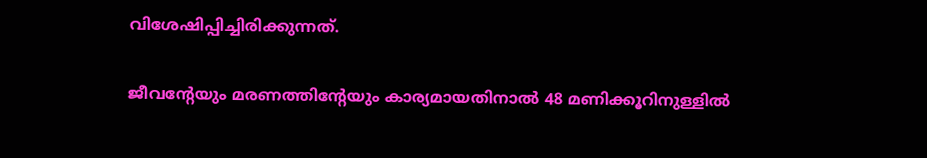വിശേഷിപ്പിച്ചിരിക്കുന്നത്.

ജീവന്റേയും മരണത്തിന്റേയും കാര്യമായതിനാല്‍ 48 മണിക്കൂറിനുള്ളില്‍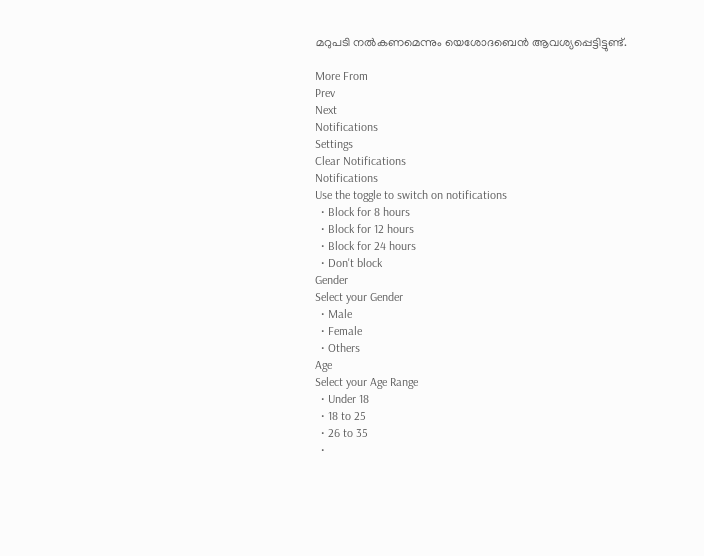മറുപടി നല്‍കണമെന്നും യെശോദബെന്‍ ആവശ്യപ്പെട്ടിട്ടുണ്ട്.

More From
Prev
Next
Notifications
Settings
Clear Notifications
Notifications
Use the toggle to switch on notifications
  • Block for 8 hours
  • Block for 12 hours
  • Block for 24 hours
  • Don't block
Gender
Select your Gender
  • Male
  • Female
  • Others
Age
Select your Age Range
  • Under 18
  • 18 to 25
  • 26 to 35
  •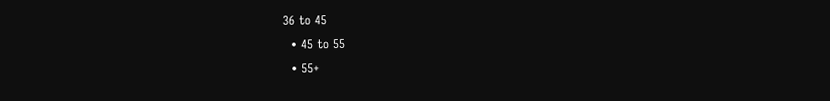36 to 45
  • 45 to 55
  • 55+